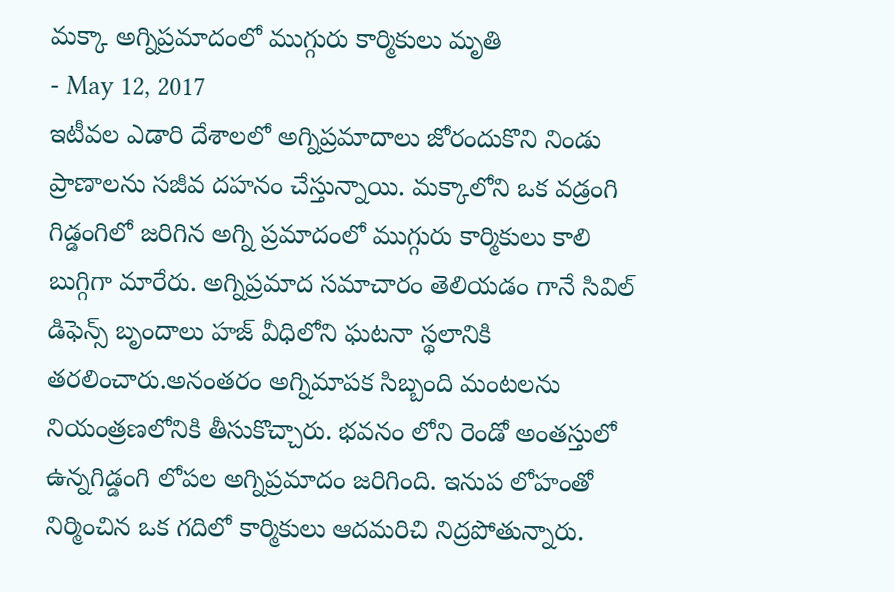మక్కా అగ్నిప్రమాదంలో ముగ్గురు కార్మికులు మృతి
- May 12, 2017
ఇటీవల ఎడారి దేశాలలో అగ్నిప్రమాదాలు జోరందుకొని నిండు ప్రాణాలను సజీవ దహనం చేస్తున్నాయి. మక్కాలోని ఒక వడ్రంగి గిడ్డంగిలో జరిగిన అగ్ని ప్రమాదంలో ముగ్గురు కార్మికులు కాలి బుగ్గిగా మారేరు. అగ్నిప్రమాద సమాచారం తెలియడం గానే సివిల్ డిఫెన్స్ బృందాలు హజ్ వీధిలోని ఘటనా స్థలానికి తరలించారు.అనంతరం అగ్నిమాపక సిబ్బంది మంటలను నియంత్రణలోనికి తీసుకొచ్చారు. భవనం లోని రెండో అంతస్తులో ఉన్నగిడ్డంగి లోపల అగ్నిప్రమాదం జరిగింది. ఇనుప లోహంతో నిర్మించిన ఒక గదిలో కార్మికులు ఆదమరిచి నిద్రపోతున్నారు.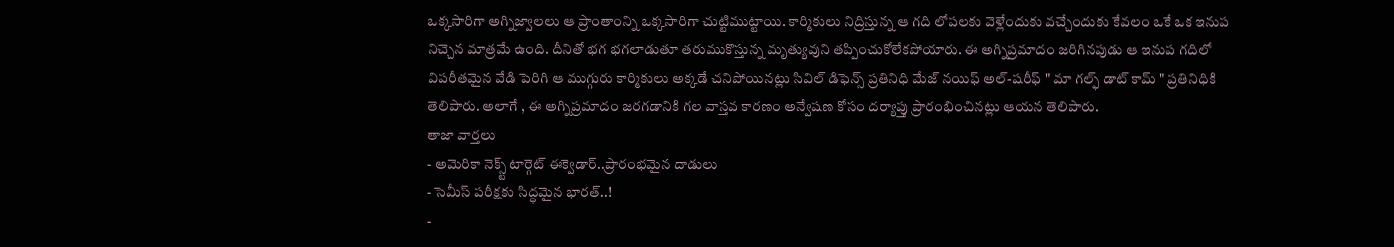ఒక్కసారిగా అగ్నిజ్వాలలు ఆ ప్రాంతాంన్ని ఒక్కసారిగా చుట్టిముట్టాయి. కార్మికులు నిద్రిస్తున్న ఆ గది లోపలకు వెళ్లేందుకు వచ్చేందుకు కేవలం ఒకే ఒక ఇనుప నిచ్చెన మాత్రమే ఉంది. దీనితో భగ భగలాడుతూ తరుముకొస్తున్న మృత్యువుని తప్పించుకోలేకపోయారు. ఈ అగ్నిప్రమాదం జరిగినపుడు ఆ ఇనుప గదిలో విపరీతమైన వేడి పెరిగి ఆ ముగ్గురు కార్మికులు అక్కడే చనిపోయినట్లు సివిల్ డిఫెన్స్ ప్రతినిధి మేజ్ నయిఫ్ అల్-షరీఫ్ " మా గల్ఫ్ డాట్ కామ్ " ప్రతినిధికి తెలిపారు. అలాగే , ఈ అగ్నిప్రమాదం జరగడానికి గల వాస్తవ కారణం అన్వేషణ కోసం దర్యాప్తు ప్రారంభించినట్లు ఆయన తెలిపారు.
తాజా వార్తలు
- అమెరికా నెక్స్ట్ టార్గెట్ ఈక్వెడార్..ప్రారంభమైన దాడులు
- సెమీస్ పరీక్షకు సిద్ధమైన భారత్..!
-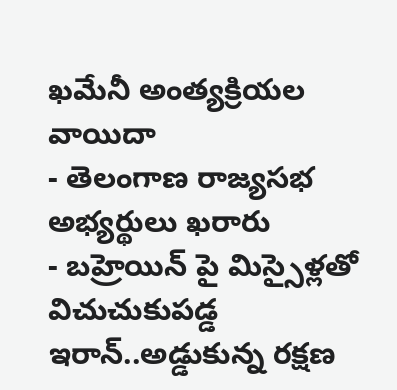ఖమేనీ అంత్యక్రియల వాయిదా
- తెలంగాణ రాజ్యసభ అభ్యర్థులు ఖరారు
- బహ్రెయిన్ పై మిస్సైళ్లతో విచుచుకుపడ్డ ఇరాన్..అడ్డుకున్న రక్షణ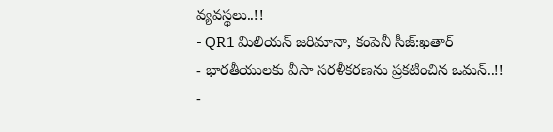వ్యవస్థలు..!!
- QR1 మిలియన్ జరిమానా, కంపెనీ సీజ్:ఖతార్
- భారతీయులకు వీసా సరళీకరణను ప్రకటించిన ఒమన్..!!
-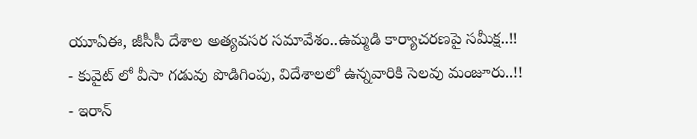యూఏఈ, జీసీసీ దేశాల అత్యవసర సమావేశం..ఉమ్మడి కార్యాచరణపై సమీక్ష..!!
- కువైట్ లో వీసా గడువు పొడిగింపు, విదేశాలలో ఉన్నవారికి సెలవు మంజూరు..!!
- ఇరాన్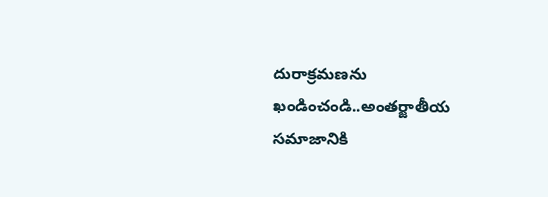దురాక్రమణను ఖండించండి..అంతర్జాతీయ సమాజానికి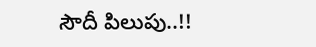సౌదీ పిలుపు..!!